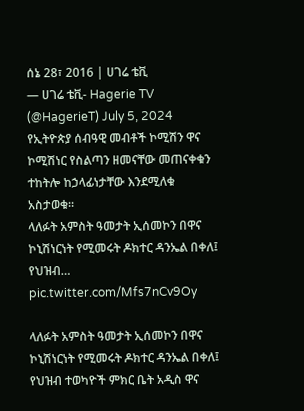ሰኔ 28፣ 2016 | ሀገሬ ቴቪ
— ሀገሬ ቴቪ- Hagerie TV (@HagerieT) July 5, 2024
የኢትዮጵያ ሰብዓዊ መብቶች ኮሚሽን ዋና ኮሚሽነር የስልጣን ዘመናቸው መጠናቀቁን ተከትሎ ከኃላፊነታቸው እንደሚለቁ አስታወቁ።
ላለፉት አምስት ዓመታት ኢሰመኮን በዋና ኮኒሽነርነት የሚመሩት ዶክተር ዳንኤል በቀለ፤ የህዝብ… pic.twitter.com/Mfs7nCv9Oy

ላለፉት አምስት ዓመታት ኢሰመኮን በዋና ኮኒሽነርነት የሚመሩት ዶክተር ዳንኤል በቀለ፤ የህዝብ ተወካዮች ምክር ቤት አዲስ ዋና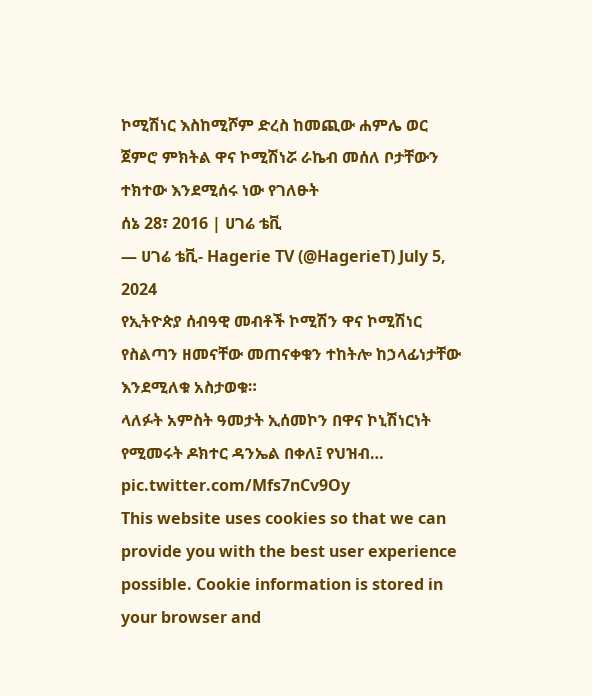ኮሚሽነር እስከሚሾም ድረስ ከመጪው ሐምሌ ወር ጀምሮ ምክትል ዋና ኮሚሽነሯ ራኬብ መሰለ ቦታቸውን ተክተው እንደሚሰሩ ነው የገለፁት
ሰኔ 28፣ 2016 | ሀገሬ ቴቪ
— ሀገሬ ቴቪ- Hagerie TV (@HagerieT) July 5, 2024
የኢትዮጵያ ሰብዓዊ መብቶች ኮሚሽን ዋና ኮሚሽነር የስልጣን ዘመናቸው መጠናቀቁን ተከትሎ ከኃላፊነታቸው እንደሚለቁ አስታወቁ።
ላለፉት አምስት ዓመታት ኢሰመኮን በዋና ኮኒሽነርነት የሚመሩት ዶክተር ዳንኤል በቀለ፤ የህዝብ… pic.twitter.com/Mfs7nCv9Oy
This website uses cookies so that we can provide you with the best user experience possible. Cookie information is stored in your browser and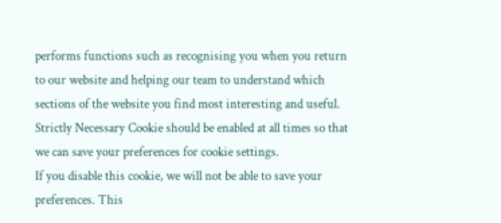performs functions such as recognising you when you return to our website and helping our team to understand which sections of the website you find most interesting and useful.
Strictly Necessary Cookie should be enabled at all times so that we can save your preferences for cookie settings.
If you disable this cookie, we will not be able to save your preferences. This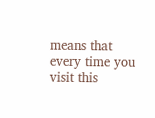means that every time you visit this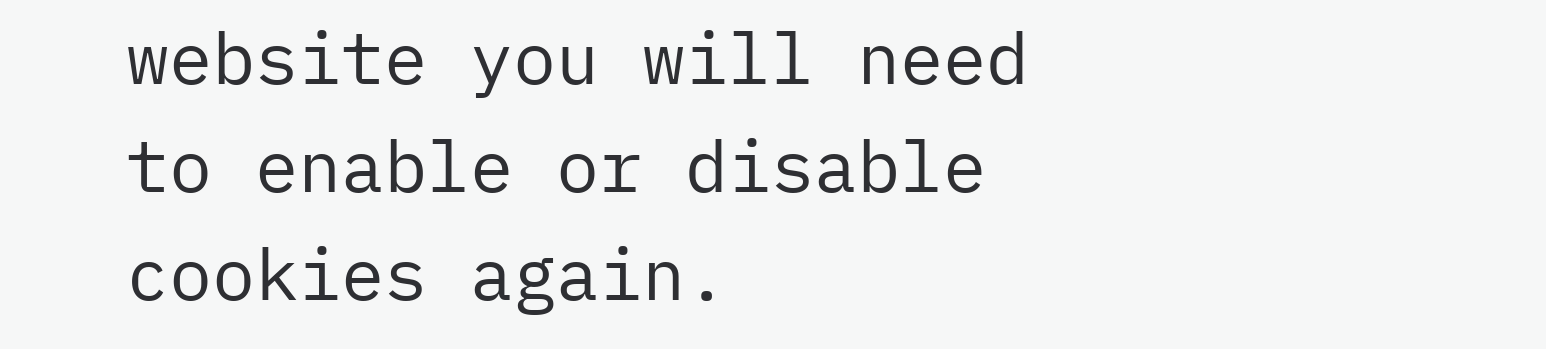website you will need to enable or disable cookies again.